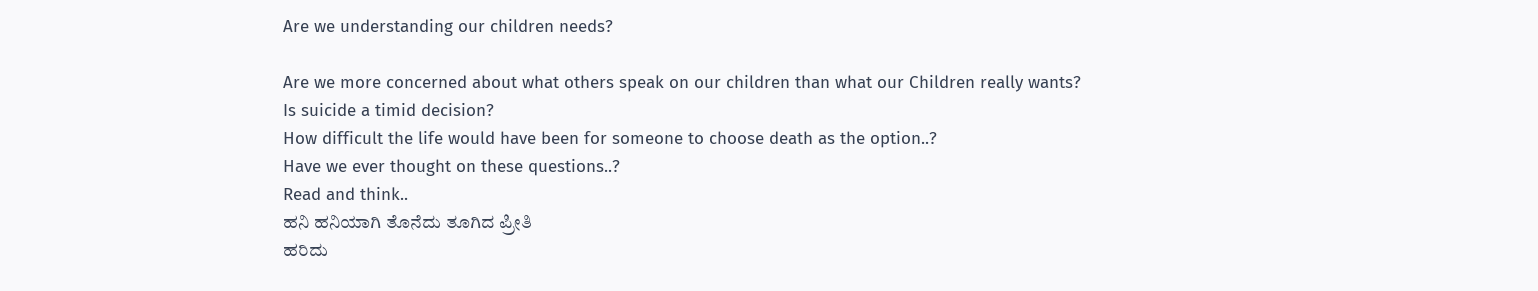Are we understanding our children needs?

Are we more concerned about what others speak on our children than what our Children really wants?
Is suicide a timid decision?
How difficult the life would have been for someone to choose death as the option..?
Have we ever thought on these questions..?
Read and think..
ಹನಿ ಹನಿಯಾಗಿ ತೊನೆದು ತೂಗಿದ ಪ್ರೀತಿ
ಹರಿದು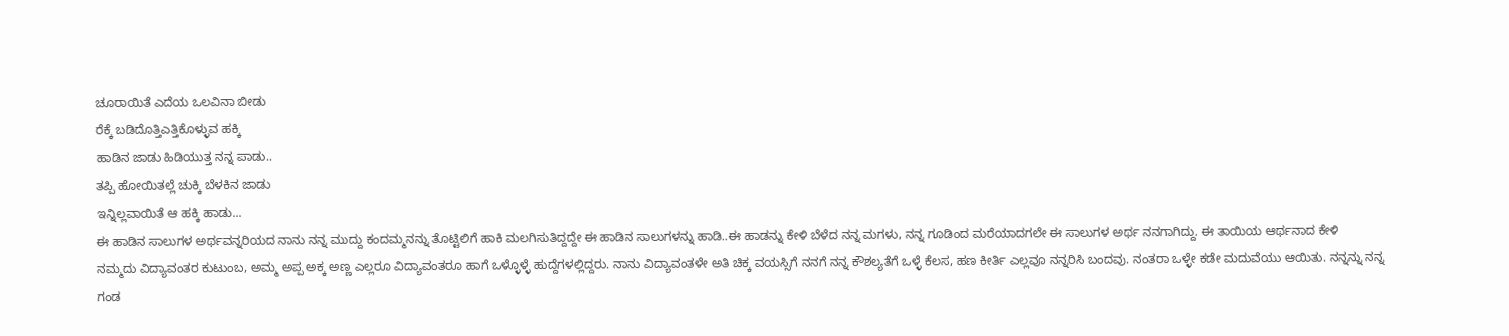ಚೂರಾಯಿತೆ ಎದೆಯ ಒಲವಿನಾ ಬೀಡು
ರೆಕ್ಕೆ ಬಡಿದೊತ್ತಿಎತ್ತಿಕೊಳ್ಳುವ ಹಕ್ಕಿ
ಹಾಡಿನ ಜಾಡು ಹಿಡಿಯುತ್ತ ನನ್ನ ಪಾಡು..
ತಪ್ಪಿ ಹೋಯಿತಲ್ಲೆ ಚುಕ್ಕಿ ಬೆಳಕಿನ ಜಾಡು
ಇನ್ನಿಲ್ಲವಾಯಿತೆ ಆ ಹಕ್ಕಿ ಹಾಡು...
ಈ ಹಾಡಿನ ಸಾಲುಗಳ ಅರ್ಥವನ್ನರಿಯದ ನಾನು ನನ್ನ ಮುದ್ದು ಕಂದಮ್ಮನನ್ನು ತೊಟ್ಟಿಲಿಗೆ ಹಾಕಿ ಮಲಗಿಸುತಿದ್ದದ್ದೇ ಈ ಹಾಡಿನ ಸಾಲುಗಳನ್ನು ಹಾಡಿ..ಈ ಹಾಡನ್ನು ಕೇಳಿ ಬೆಳೆದ ನನ್ನ ಮಗಳು, ನನ್ನ ಗೂಡಿಂದ ಮರೆಯಾದಗಲೇ ಈ ಸಾಲುಗಳ ಅರ್ಥ ನನಗಾಗಿದ್ದು. ಈ ತಾಯಿಯ ಆರ್ಥನಾದ ಕೇಳಿ
ನಮ್ಮದು ವಿದ್ಯಾವಂತರ ಕುಟುಂಬ, ಅಮ್ಮ ಅಪ್ಪ ಅಕ್ಕ ಅಣ್ಣ ಎಲ್ಲರೂ ವಿದ್ಯಾವಂತರೂ ಹಾಗೆ ಒಳ್ಳೊಳ್ಳೆ ಹುದ್ದೆಗಳಲ್ಲಿದ್ದರು. ನಾನು ವಿದ್ಯಾವಂತಳೇ ಅತಿ ಚಿಕ್ಕ ವಯಸ್ಸಿಗೆ ನನಗೆ ನನ್ನ ಕೌಶಲ್ಯತೆಗೆ ಒಳ್ಳೆ ಕೆಲಸ, ಹಣ ಕೀರ್ತಿ ಎಲ್ಲವೂ ನನ್ನರಿಸಿ ಬಂದವು. ನಂತರಾ ಒಳ್ಳೇ ಕಡೇ ಮದುವೆಯು ಆಯಿತು. ನನ್ನನ್ನು ನನ್ನ ಗಂಡ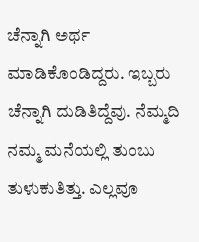ಚೆನ್ನಾಗಿ ಅರ್ಥ ಮಾಡಿಕೊಂಡಿದ್ದರು. ಇಬ್ಬರು ಚೆನ್ನಾಗಿ ದುಡಿತಿದ್ದೆವು. ನೆಮ್ಮದಿ ನಮ್ಮ ಮನೆಯಲ್ಲಿ ತುಂಬು ತುಳುಕುತಿತ್ತು. ಎಲ್ಲವೂ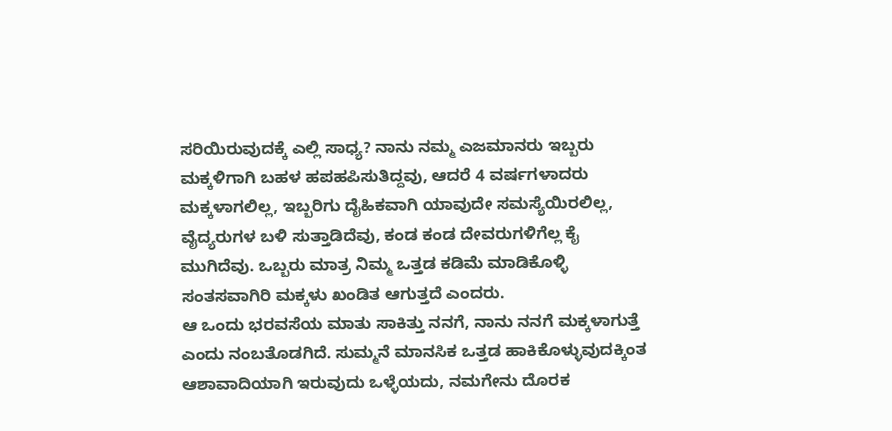ಸರಿಯಿರುವುದಕ್ಕೆ ಎಲ್ಲಿ ಸಾಧ್ಯ? ನಾನು ನಮ್ಮ ಎಜಮಾನರು ಇಬ್ಬರು ಮಕ್ಕಳಿಗಾಗಿ ಬಹಳ ಹಪಹಪಿಸುತಿದ್ದವು, ಆದರೆ 4 ವರ್ಷಗಳಾದರು ಮಕ್ಕಳಾಗಲಿಲ್ಲ, ಇಬ್ಬರಿಗು ದೈಹಿಕವಾಗಿ ಯಾವುದೇ ಸಮಸ್ಯೆಯಿರಲಿಲ್ಲ, ವೈದ್ಯರುಗಳ ಬಳಿ ಸುತ್ತಾಡಿದೆವು, ಕಂಡ ಕಂಡ ದೇವರುಗಳಿಗೆಲ್ಲ ಕೈ ಮುಗಿದೆವು. ಒಬ್ಬರು ಮಾತ್ರ ನಿಮ್ಮ ಒತ್ತಡ ಕಡಿಮೆ ಮಾಡಿಕೊಳ್ಳಿ ಸಂತಸವಾಗಿರಿ ಮಕ್ಕಳು ಖಂಡಿತ ಆಗುತ್ತದೆ ಎಂದರು.
ಆ ಒಂದು ಭರವಸೆಯ ಮಾತು ಸಾಕಿತ್ತು ನನಗೆ, ನಾನು ನನಗೆ ಮಕ್ಕಳಾಗುತ್ತೆ ಎಂದು ನಂಬತೊಡಗಿದೆ. ಸುಮ್ಮನೆ ಮಾನಸಿಕ ಒತ್ತಡ ಹಾಕಿಕೊಳ್ಳುವುದಕ್ಕಿಂತ ಆಶಾವಾದಿಯಾಗಿ ಇರುವುದು ಒಳ್ಳೆಯದು, ನಮಗೇನು ದೊರಕ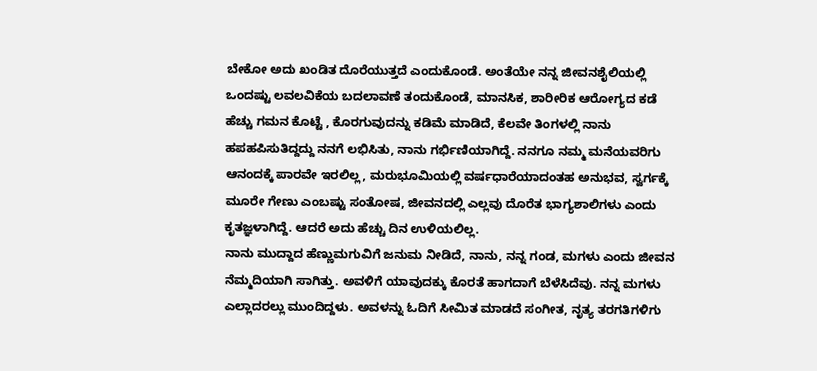ಬೇಕೋ ಅದು ಖಂಡಿತ ದೊರೆಯುತ್ತದೆ ಎಂದುಕೊಂಡೆ. ಅಂತೆಯೇ ನನ್ನ ಜೀವನಶೈಲಿಯಲ್ಲಿ ಒಂದಷ್ಟು ಲವಲವಿಕೆಯ ಬದಲಾವಣೆ ತಂದುಕೊಂಡೆ, ಮಾನಸಿಕ, ಶಾರೀರಿಕ ಆರೋಗ್ಯದ ಕಡೆ ಹೆಚ್ಚು ಗಮನ ಕೊಟ್ಟೆ , ಕೊರಗುವುದನ್ನು ಕಡಿಮೆ ಮಾಡಿದೆ, ಕೆಲವೇ ತಿಂಗಳಲ್ಲಿ ನಾನು ಹಪಹಪಿಸುತಿದ್ದದ್ದು ನನಗೆ ಲಭಿಸಿತು, ನಾನು ಗರ್ಭಿಣಿಯಾಗಿದ್ದೆ. ನನಗೂ ನಮ್ಮ ಮನೆಯವರಿಗು ಆನಂದಕ್ಕೆ ಪಾರವೇ ಇರಲಿಲ್ಲ, ಮರುಭೂಮಿಯಲ್ಲಿ ವರ್ಷಧಾರೆಯಾದಂತಹ ಅನುಭವ, ಸ್ವರ್ಗಕ್ಕೆ ಮೂರೇ ಗೇಣು ಎಂಬಷ್ಟು ಸಂತೋಷ, ಜೀವನದಲ್ಲಿ ಎಲ್ಲವು ದೊರೆತ ಭಾಗ್ಯಶಾಲಿಗಳು ಎಂದು ಕೃತಜ್ಞಳಾಗಿದ್ದೆ. ಆದರೆ ಅದು ಹೆಚ್ಚು ದಿನ ಉಳಿಯಲಿಲ್ಲ.
ನಾನು ಮುದ್ದಾದ ಹೆಣ್ಣುಮಗುವಿಗೆ ಜನುಮ ನೀಡಿದೆ, ನಾನು, ನನ್ನ ಗಂಡ, ಮಗಳು ಎಂದು ಜೀವನ ನೆಮ್ಮದಿಯಾಗಿ ಸಾಗಿತ್ತು. ಅವಳಿಗೆ ಯಾವುದಕ್ಕು ಕೊರತೆ ಹಾಗದಾಗೆ ಬೆಳೆಸಿದೆವು. ನನ್ನ ಮಗಳು ಎಲ್ಲಾದರಲ್ಲು ಮುಂದಿದ್ದಳು. ಅವಳನ್ನು ಓದಿಗೆ ಸೀಮಿತ ಮಾಡದೆ ಸಂಗೀತ, ನೃತ್ಯ ತರಗತಿಗಳಿಗು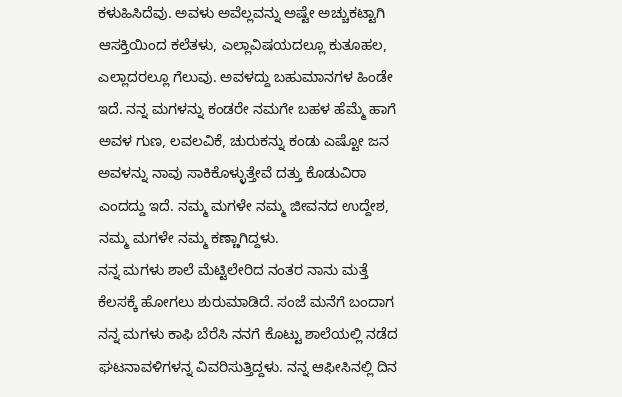ಕಳುಹಿಸಿದೆವು. ಅವಳು ಅವೆಲ್ಲವನ್ನು ಅಷ್ಟೇ ಅಚ್ಚುಕಟ್ಟಾಗಿ ಆಸಕ್ತಿಯಿಂದ ಕಲೆತಳು, ಎಲ್ಲಾವಿಷಯದಲ್ಲೂ ಕುತೂಹಲ, ಎಲ್ಲಾದರಲ್ಲೂ ಗೆಲುವು. ಅವಳದ್ದು ಬಹುಮಾನಗಳ ಹಿಂಡೇ ಇದೆ. ನನ್ನ ಮಗಳನ್ನು ಕಂಡರೇ ನಮಗೇ ಬಹಳ ಹೆಮ್ಮೆ ಹಾಗೆ ಅವಳ ಗುಣ, ಲವಲವಿಕೆ, ಚುರುಕನ್ನು ಕಂಡು ಎಷ್ಟೋ ಜನ ಅವಳನ್ನು ನಾವು ಸಾಕಿಕೊಳ್ಳುತ್ತೇವೆ ದತ್ತು ಕೊಡುವಿರಾ ಎಂದದ್ದು ಇದೆ. ನಮ್ಮ ಮಗಳೇ ನಮ್ಮ ಜೀವನದ ಉದ್ದೇಶ, ನಮ್ಮ ಮಗಳೇ ನಮ್ಮ ಕಣ್ಣಾಗಿದ್ದಳು.
ನನ್ನ ಮಗಳು ಶಾಲೆ ಮೆಟ್ಟಿಲೇರಿದ ನಂತರ ನಾನು ಮತ್ತೆ ಕೆಲಸಕ್ಕೆ ಹೋಗಲು ಶುರುಮಾಡಿದೆ. ಸಂಜೆ ಮನೆಗೆ ಬಂದಾಗ ನನ್ನ ಮಗಳು ಕಾಫಿ ಬೆರೆಸಿ ನನಗೆ ಕೊಟ್ಟು ಶಾಲೆಯಲ್ಲಿ ನಡೆದ ಘಟನಾವಳಿಗಳನ್ನ ವಿವರಿಸುತ್ತಿದ್ದಳು. ನನ್ನ ಆಫೀಸಿನಲ್ಲಿ ದಿನ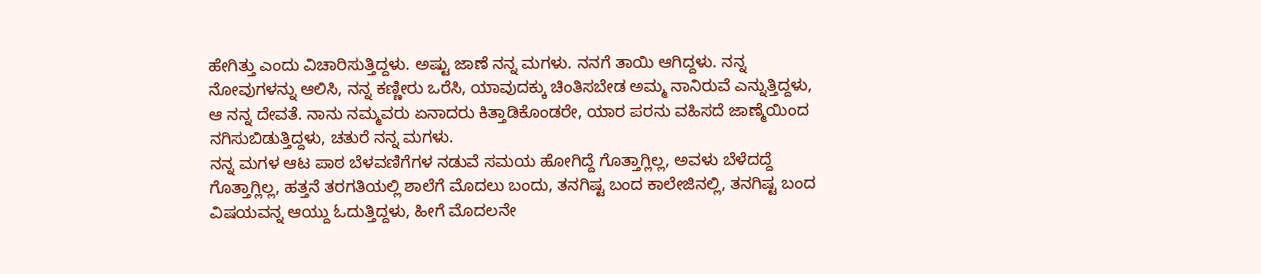ಹೇಗಿತ್ತು ಎಂದು ವಿಚಾರಿಸುತ್ತಿದ್ದಳು. ಅಷ್ಟು ಜಾಣೆ ನನ್ನ ಮಗಳು. ನನಗೆ ತಾಯಿ ಆಗಿದ್ದಳು. ನನ್ನ ನೋವುಗಳನ್ನು ಆಲಿಸಿ, ನನ್ನ ಕಣ್ಣೀರು ಒರೆಸಿ, ಯಾವುದಕ್ಕು ಚಿಂತಿಸಬೇಡ ಅಮ್ಮ ನಾನಿರುವೆ ಎನ್ನುತ್ತಿದ್ದಳು, ಆ ನನ್ನ ದೇವತೆ. ನಾನು ನಮ್ಮವರು ಏನಾದರು ಕಿತ್ತಾಡಿಕೊಂಡರೇ, ಯಾರ ಪರನು ವಹಿಸದೆ ಜಾಣ್ಮೆಯಿಂದ ನಗಿಸುಬಿಡುತ್ತಿದ್ದಳು, ಚತುರೆ ನನ್ನ ಮಗಳು.
ನನ್ನ ಮಗಳ ಆಟ ಪಾಠ ಬೆಳವಣಿಗೆಗಳ ನಡುವೆ ಸಮಯ ಹೋಗಿದ್ದೆ ಗೊತ್ತಾಗ್ಲಿಲ್ಲ, ಅವಳು ಬೆಳೆದದ್ದೆ ಗೊತ್ತಾಗ್ಲಿಲ್ಲ, ಹತ್ತನೆ ತರಗತಿಯಲ್ಲಿ ಶಾಲೆಗೆ ಮೊದಲು ಬಂದು, ತನಗಿಷ್ಟ ಬಂದ ಕಾಲೇಜಿನಲ್ಲಿ, ತನಗಿಷ್ಟ ಬಂದ ವಿಷಯವನ್ನ ಆಯ್ದು ಓದುತ್ತಿದ್ದಳು, ಹೀಗೆ ಮೊದಲನೇ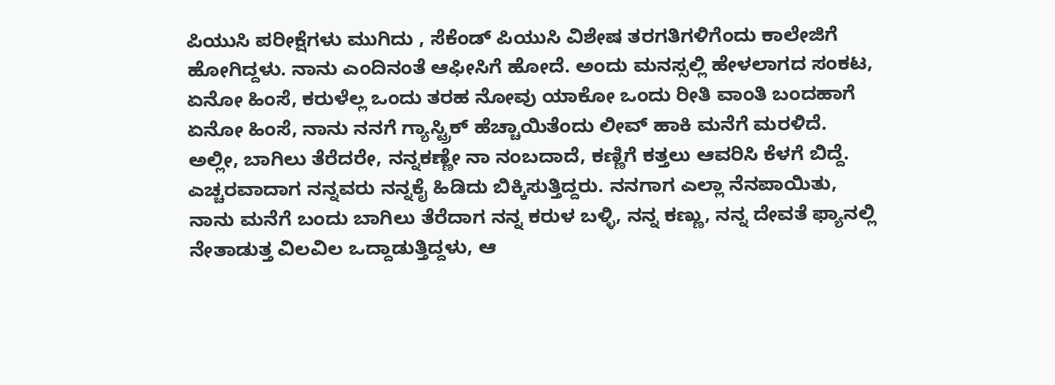ಪಿಯುಸಿ ಪರೀಕ್ಷೆಗಳು ಮುಗಿದು , ಸೆಕೆಂಡ್ ಪಿಯುಸಿ ವಿಶೇಷ ತರಗತಿಗಳಿಗೆಂದು ಕಾಲೇಜಿಗೆ ಹೋಗಿದ್ದಳು. ನಾನು ಎಂದಿನಂತೆ ಆಫೀಸಿಗೆ ಹೋದೆ. ಅಂದು ಮನಸ್ಸಲ್ಲಿ ಹೇಳಲಾಗದ ಸಂಕಟ, ಏನೋ ಹಿಂಸೆ, ಕರುಳೆಲ್ಲ ಒಂದು ತರಹ ನೋವು ಯಾಕೋ ಒಂದು ರೀತಿ ವಾಂತಿ ಬಂದಹಾಗೆ ಏನೋ ಹಿಂಸೆ, ನಾನು ನನಗೆ ಗ್ಯಾಸ್ಟ್ರಿಕ್ ಹೆಚ್ಚಾಯಿತೆಂದು ಲೀವ್ ಹಾಕಿ ಮನೆಗೆ ಮರಳಿದೆ.
ಅಲ್ಲೀ, ಬಾಗಿಲು ತೆರೆದರೇ, ನನ್ನಕಣ್ಣೇ ನಾ ನಂಬದಾದೆ, ಕಣ್ಣಿಗೆ ಕತ್ತಲು ಆವರಿಸಿ ಕೆಳಗೆ ಬಿದ್ದೆ. ಎಚ್ಚರವಾದಾಗ ನನ್ನವರು ನನ್ನಕೈ ಹಿಡಿದು ಬಿಕ್ಕಿಸುತ್ತಿದ್ದರು. ನನಗಾಗ ಎಲ್ಲಾ ನೆನಪಾಯಿತು, ನಾನು ಮನೆಗೆ ಬಂದು ಬಾಗಿಲು ತೆರೆದಾಗ ನನ್ನ ಕರುಳ ಬಳ್ಳಿ, ನನ್ನ ಕಣ್ಣು, ನನ್ನ ದೇವತೆ ಫ್ಯಾನಲ್ಲಿ ನೇತಾಡುತ್ತ ವಿಲವಿಲ ಒದ್ದಾಡುತ್ತಿದ್ದಳು, ಆ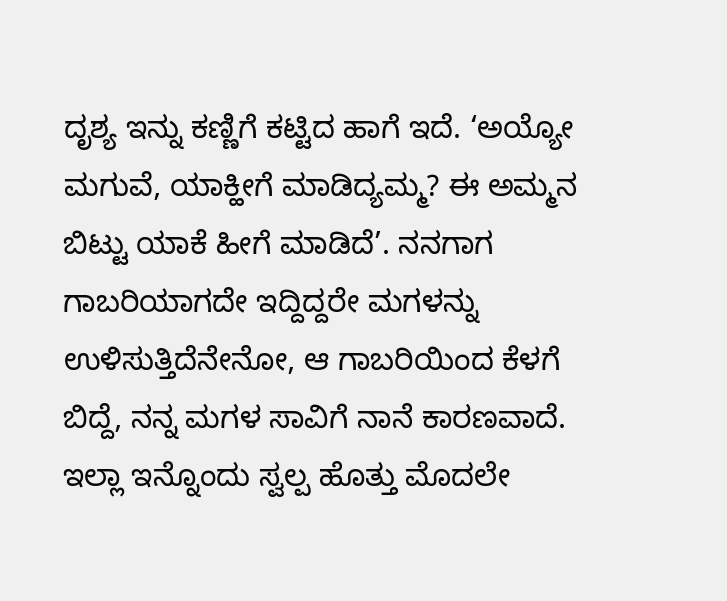ದೃಶ್ಯ ಇನ್ನು ಕಣ್ಣಿಗೆ ಕಟ್ಟಿದ ಹಾಗೆ ಇದೆ. ‘ಅಯ್ಯೋ ಮಗುವೆ, ಯಾಕ್ಹೀಗೆ ಮಾಡಿದ್ಯಮ್ಮ? ಈ ಅಮ್ಮನ ಬಿಟ್ಟು ಯಾಕೆ ಹೀಗೆ ಮಾಡಿದೆ’. ನನಗಾಗ ಗಾಬರಿಯಾಗದೇ ಇದ್ದಿದ್ದರೇ ಮಗಳನ್ನು ಉಳಿಸುತ್ತಿದೆನೇನೋ, ಆ ಗಾಬರಿಯಿಂದ ಕೆಳಗೆ ಬಿದ್ದೆ, ನನ್ನ ಮಗಳ ಸಾವಿಗೆ ನಾನೆ ಕಾರಣವಾದೆ. ಇಲ್ಲಾ ಇನ್ನೊಂದು ಸ್ವಲ್ಪ ಹೊತ್ತು ಮೊದಲೇ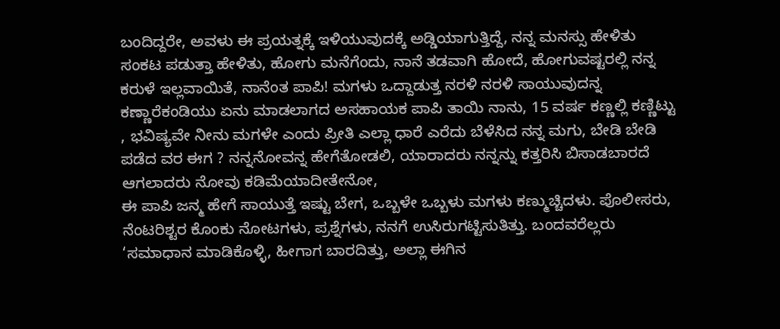ಬಂದಿದ್ದರೇ, ಅವಳು ಈ ಪ್ರಯತ್ನಕ್ಕೆ ಇಳಿಯುವುದಕ್ಕೆ ಅಡ್ಡಿಯಾಗುತ್ತಿದ್ದೆ, ನನ್ನ ಮನಸ್ಸು ಹೇಳಿತು ಸಂಕಟ ಪಡುತ್ತಾ ಹೇಳಿತು, ಹೋಗು ಮನೆಗೆಂದು, ನಾನೆ ತಡವಾಗಿ ಹೋದೆ, ಹೋಗುವಷ್ಟರಲ್ಲಿ ನನ್ನ ಕರುಳೆ ಇಲ್ಲವಾಯಿತೆ, ನಾನೆಂತ ಪಾಪಿ! ಮಗಳು ಒದ್ದಾಡುತ್ತ ನರಳಿ ನರಳಿ ಸಾಯುವುದನ್ನ ಕಣ್ಣಾರೆಕಂಡಿಯು ಏನು ಮಾಡಲಾಗದ ಅಸಹಾಯಕ ಪಾಪಿ ತಾಯಿ ನಾನು, 15 ವರ್ಷ ಕಣ್ಣಲ್ಲಿ ಕಣ್ಣಿಟ್ಟು , ಭವಿಷ್ಯವೇ ನೀನು ಮಗಳೇ ಎಂದು ಪ್ರೀತಿ ಎಲ್ಲಾ ಧಾರೆ ಎರೆದು ಬೆಳೆಸಿದ ನನ್ನ ಮಗು, ಬೇಡಿ ಬೇಡಿ ಪಡೆದ ವರ ಈಗ ? ನನ್ನನೋವನ್ನ ಹೇಗೆತೋಡಲಿ, ಯಾರಾದರು ನನ್ನನ್ನು ಕತ್ತರಿಸಿ ಬಿಸಾಡಬಾರದೆ ಆಗಲಾದರು ನೋವು ಕಡಿಮೆಯಾದೀತೇನೋ,
ಈ ಪಾಪಿ ಜನ್ಮ ಹೇಗೆ ಸಾಯುತ್ತೆ ಇಷ್ಟು ಬೇಗ, ಒಬ್ಬಳೇ ಒಬ್ಬಳು ಮಗಳು ಕಣ್ಮುಚ್ಚಿದಳು. ಪೊಲೀಸರು, ನೆಂಟರಿಶ್ಟರ ಕೊಂಕು ನೋಟಗಳು, ಪ್ರಶ್ನೆಗಳು, ನನಗೆ ಉಸಿರುಗಟ್ಟಿಸುತಿತ್ತು. ಬಂದವರೆಲ್ಲರು ‘ಸಮಾಧಾನ ಮಾಡಿಕೊಳ್ಳಿ, ಹೀಗಾಗ ಬಾರದಿತ್ತು, ಅಲ್ಲಾ ಈಗಿನ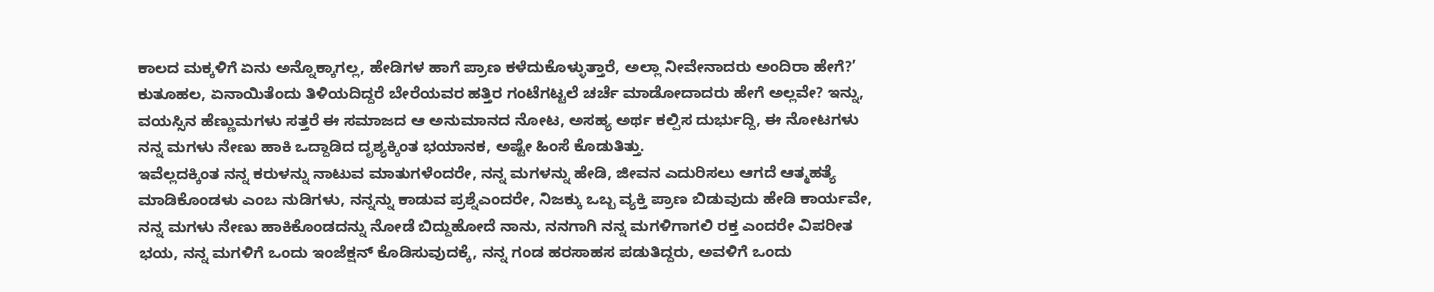ಕಾಲದ ಮಕ್ಕಳಿಗೆ ಏನು ಅನ್ನೊಕ್ಕಾಗಲ್ಲ, ಹೇಡಿಗಳ ಹಾಗೆ ಪ್ರಾಣ ಕಳೆದುಕೊಳ್ಳುತ್ತಾರೆ, ಅಲ್ಲಾ ನೀವೇನಾದರು ಅಂದಿರಾ ಹೇಗೆ?’ ಕುತೂಹಲ, ಏನಾಯಿತೆಂದು ತಿಳಿಯದಿದ್ದರೆ ಬೇರೆಯವರ ಹತ್ತಿರ ಗಂಟೆಗಟ್ಟಲೆ ಚರ್ಚೆ ಮಾಡೋದಾದರು ಹೇಗೆ ಅಲ್ಲವೇ? ಇನ್ನು, ವಯಸ್ಸಿನ ಹೆಣ್ಣುಮಗಳು ಸತ್ತರೆ ಈ ಸಮಾಜದ ಆ ಅನುಮಾನದ ನೋಟ, ಅಸಹ್ಯ ಅರ್ಥ ಕಲ್ಪಿಸ ದುರ್ಭುದ್ದಿ, ಈ ನೋಟಗಳು ನನ್ನ ಮಗಳು ನೇಣು ಹಾಕಿ ಒದ್ದಾಡಿದ ದೃಶ್ಯಕ್ಕಿಂತ ಭಯಾನಕ, ಅಷ್ಟೇ ಹಿಂಸೆ ಕೊಡುತಿತ್ತು.
ಇವೆಲ್ಲದಕ್ಕಿಂತ ನನ್ನ ಕರುಳನ್ನು ನಾಟುವ ಮಾತುಗಳೆಂದರೇ, ನನ್ನ ಮಗಳನ್ನು ಹೇಡಿ, ಜೀವನ ಎದುರಿಸಲು ಆಗದೆ ಆತ್ಮಹತ್ಯೆ ಮಾಡಿಕೊಂಡಳು ಎಂಬ ನುಡಿಗಳು, ನನ್ನನ್ನು ಕಾಡುವ ಪ್ರಶ್ನೆಎಂದರೇ, ನಿಜಕ್ಕು ಒಬ್ಬ ವ್ಯಕ್ತಿ ಪ್ರಾಣ ಬಿಡುವುದು ಹೇಡಿ ಕಾರ್ಯವೇ, ನನ್ನ ಮಗಳು ನೇಣು ಹಾಕಿಕೊಂಡದನ್ನು ನೋಡೆ ಬಿದ್ದುಹೋದೆ ನಾನು, ನನಗಾಗಿ ನನ್ನ ಮಗಳಿಗಾಗಲಿ ರಕ್ತ ಎಂದರೇ ವಿಪರೀತ ಭಯ, ನನ್ನ ಮಗಳಿಗೆ ಒಂದು ಇಂಜೆಕ್ಷನ್ ಕೊಡಿಸುವುದಕ್ಕೆ, ನನ್ನ ಗಂಡ ಹರಸಾಹಸ ಪಡುತಿದ್ದರು, ಅವಳಿಗೆ ಒಂದು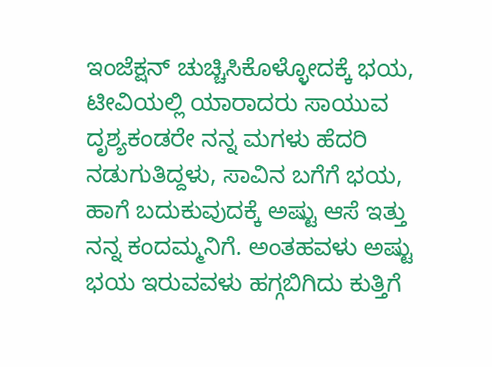ಇಂಜೆಕ್ಷನ್ ಚುಚ್ಚಿಸಿಕೊಳ್ಳೋದಕ್ಕೆ ಭಯ, ಟೀವಿಯಲ್ಲಿ ಯಾರಾದರು ಸಾಯುವ ದೃಶ್ಯಕಂಡರೇ ನನ್ನ ಮಗಳು ಹೆದರಿ ನಡುಗುತಿದ್ದಳು, ಸಾವಿನ ಬಗೆಗೆ ಭಯ, ಹಾಗೆ ಬದುಕುವುದಕ್ಕೆ ಅಷ್ಟು ಆಸೆ ಇತ್ತು ನನ್ನ ಕಂದಮ್ಮನಿಗೆ. ಅಂತಹವಳು ಅಷ್ಟು ಭಯ ಇರುವವಳು ಹಗ್ಗಬಿಗಿದು ಕುತ್ತಿಗೆ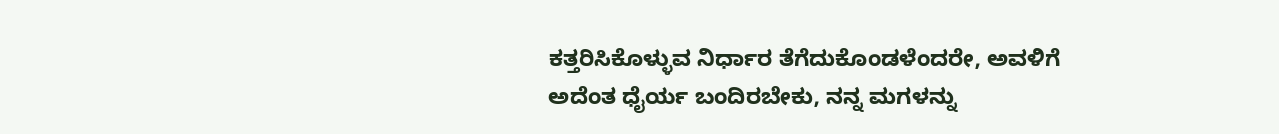ಕತ್ತರಿಸಿಕೊಳ್ಳುವ ನಿರ್ಧಾರ ತೆಗೆದುಕೊಂಡಳೆಂದರೇ, ಅವಳಿಗೆ ಅದೆಂತ ಧೈರ್ಯ ಬಂದಿರಬೇಕು, ನನ್ನ ಮಗಳನ್ನು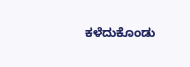ಕಳೆದುಕೊಂಡು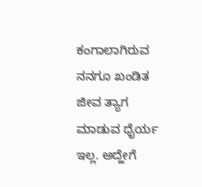ಕಂಗಾಲಾಗಿರುವ ನನಗೂ ಖಂಡಿತ ಜೀವ ತ್ಯಾಗ ಮಾಡುವ ಧೈರ್ಯ ಇಲ್ಲ. ಅದ್ಹೇಗೆ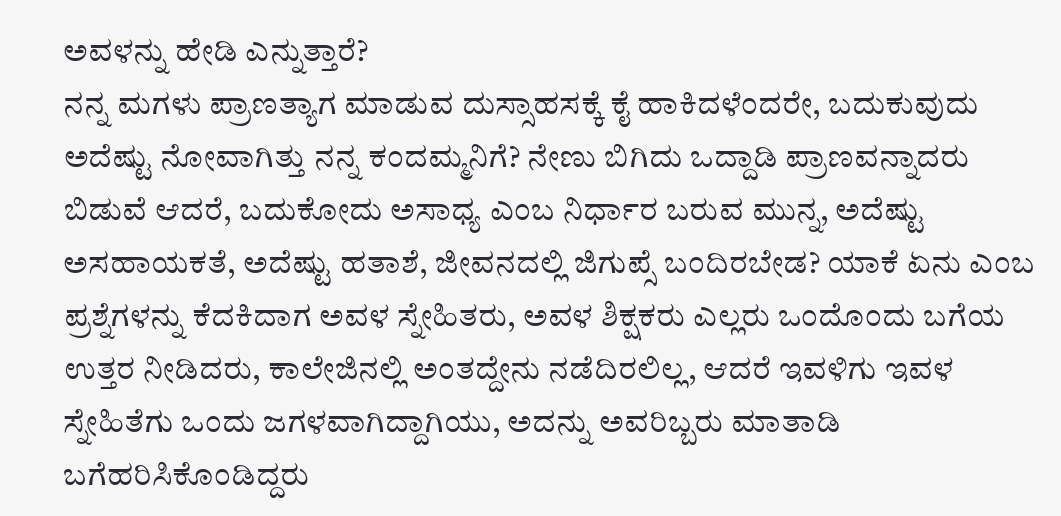ಅವಳನ್ನು ಹೇಡಿ ಎನ್ನುತ್ತಾರೆ?
ನನ್ನ ಮಗಳು ಪ್ರಾಣತ್ಯಾಗ ಮಾಡುವ ದುಸ್ಸಾಹಸಕ್ಕೆ ಕೈ ಹಾಕಿದಳೆಂದರೇ, ಬದುಕುವುದು ಅದೆಷ್ಟು ನೋವಾಗಿತ್ತು ನನ್ನ ಕಂದಮ್ಮನಿಗೆ? ನೇಣು ಬಿಗಿದು ಒದ್ದಾಡಿ ಪ್ರಾಣವನ್ನಾದರು ಬಿಡುವೆ ಆದರೆ, ಬದುಕೋದು ಅಸಾಧ್ಯ ಎಂಬ ನಿರ್ಧಾರ ಬರುವ ಮುನ್ನ, ಅದೆಷ್ಟು ಅಸಹಾಯಕತೆ, ಅದೆಷ್ಟು ಹತಾಶೆ, ಜೀವನದಲ್ಲಿ ಜಿಗುಪ್ಸೆ ಬಂದಿರಬೇಡ? ಯಾಕೆ ಏನು ಎಂಬ ಪ್ರಶ್ನೆಗಳನ್ನು ಕೆದಕಿದಾಗ ಅವಳ ಸ್ನೇಹಿತರು, ಅವಳ ಶಿಕ್ಷಕರು ಎಲ್ಲರು ಒಂದೊಂದು ಬಗೆಯ ಉತ್ತರ ನೀಡಿದರು, ಕಾಲೇಜಿನಲ್ಲಿ ಅಂತದ್ದೇನು ನಡೆದಿರಲಿಲ್ಲ, ಆದರೆ ಇವಳಿಗು ಇವಳ ಸ್ನೇಹಿತೆಗು ಒಂದು ಜಗಳವಾಗಿದ್ದಾಗಿಯು, ಅದನ್ನು ಅವರಿಬ್ಬರು ಮಾತಾಡಿ ಬಗೆಹರಿಸಿಕೊಂಡಿದ್ದರು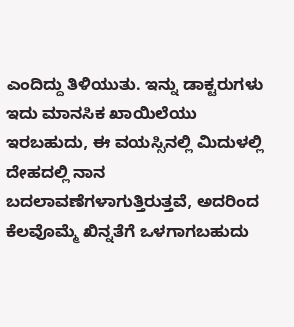ಎಂದಿದ್ದು ತಿಳಿಯುತು. ಇನ್ನು ಡಾಕ್ಟರುಗಳು ಇದು ಮಾನಸಿಕ ಖಾಯಿಲೆಯು ಇರಬಹುದು, ಈ ವಯಸ್ಸಿನಲ್ಲಿ ಮಿದುಳಲ್ಲಿ ದೇಹದಲ್ಲಿ ನಾನ ಬದಲಾವಣೆಗಳಾಗುತ್ತಿರುತ್ತವೆ, ಅದರಿಂದ ಕೆಲವೊಮ್ಮೆ ಖಿನ್ನತೆಗೆ ಒಳಗಾಗಬಹುದು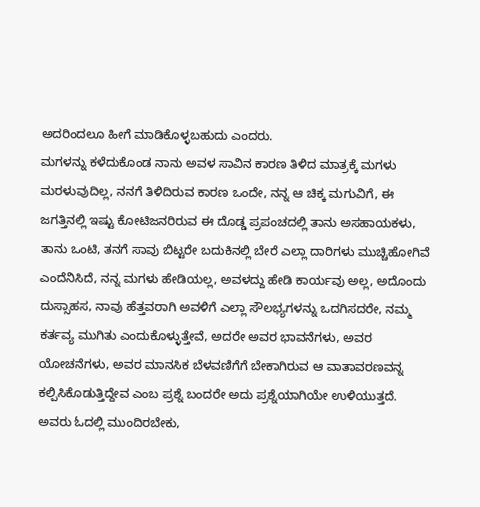ಅದರಿಂದಲೂ ಹೀಗೆ ಮಾಡಿಕೊಳ್ಳಬಹುದು ಎಂದರು.
ಮಗಳನ್ನು ಕಳೆದುಕೊಂಡ ನಾನು ಅವಳ ಸಾವಿನ ಕಾರಣ ತಿಳಿದ ಮಾತ್ರಕ್ಕೆ ಮಗಳು ಮರಳುವುದಿಲ್ಲ, ನನಗೆ ತಿಳಿದಿರುವ ಕಾರಣ ಒಂದೇ, ನನ್ನ ಆ ಚಿಕ್ಕ ಮಗುವಿಗೆ, ಈ ಜಗತ್ತಿನಲ್ಲಿ ಇಷ್ಟು ಕೋಟಿಜನರಿರುವ ಈ ದೊಡ್ಡ ಪ್ರಪಂಚದಲ್ಲಿ ತಾನು ಅಸಹಾಯಕಳು, ತಾನು ಒಂಟಿ, ತನಗೆ ಸಾವು ಬಿಟ್ಟರೇ ಬದುಕಿನಲ್ಲಿ ಬೇರೆ ಎಲ್ಲಾ ದಾರಿಗಳು ಮುಚ್ಚಿಹೋಗಿವೆ ಎಂದೆನಿಸಿದೆ, ನನ್ನ ಮಗಳು ಹೇಡಿಯಲ್ಲ, ಅವಳದ್ದು ಹೇಡಿ ಕಾರ್ಯವು ಅಲ್ಲ, ಅದೊಂದು ದುಸ್ಸಾಹಸ, ನಾವು ಹೆತ್ತವರಾಗಿ ಅವಳಿಗೆ ಎಲ್ಲಾ ಸೌಲಭ್ಯಗಳನ್ನು ಒದಗಿಸದರೇ, ನಮ್ಮ ಕರ್ತವ್ಯ ಮುಗಿತು ಎಂದುಕೊಳ್ಳುತ್ತೇವೆ, ಅದರೇ ಅವರ ಭಾವನೆಗಳು, ಅವರ ಯೋಚನೆಗಳು, ಅವರ ಮಾನಸಿಕ ಬೆಳವಣಿಗೆಗೆ ಬೇಕಾಗಿರುವ ಆ ವಾತಾವರಣವನ್ನ ಕಲ್ಪಿಸಿಕೊಡುತ್ತಿದ್ದೇವ ಎಂಬ ಪ್ರಶ್ನೆ ಬಂದರೇ ಅದು ಪ್ರಶ್ನೆಯಾಗಿಯೇ ಉಳಿಯುತ್ತದೆ. ಅವರು ಓದಲ್ಲಿ ಮುಂದಿರಬೇಕು,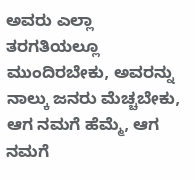ಅವರು ಎಲ್ಲಾ ತರಗತಿಯಲ್ಲೂ ಮುಂದಿರಬೇಕು, ಅವರನ್ನು ನಾಲ್ಕು ಜನರು ಮೆಚ್ಚಬೇಕು, ಆಗ ನಮಗೆ ಹೆಮ್ಮೆ, ಆಗ ನಮಗೆ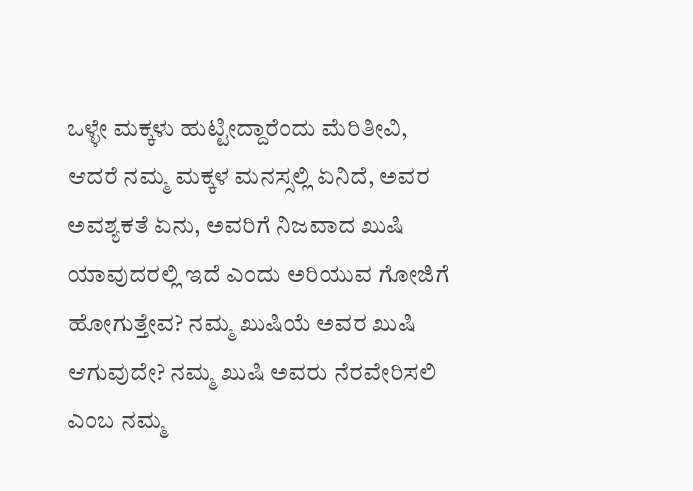ಒಳ್ಳೇ ಮಕ್ಕಳು ಹುಟ್ಟೀದ್ದಾರೆಂದು ಮೆರಿತೀವಿ, ಆದರೆ ನಮ್ಮ ಮಕ್ಕಳ ಮನಸ್ಸಲ್ಲಿ ಏನಿದೆ, ಅವರ ಅವಶ್ಯಕತೆ ಏನು, ಅವರಿಗೆ ನಿಜವಾದ ಖುಷಿ ಯಾವುದರಲ್ಲಿ ಇದೆ ಎಂದು ಅರಿಯುವ ಗೋಜಿಗೆ ಹೋಗುತ್ತೇವ? ನಮ್ಮ ಖುಷಿಯೆ ಅವರ ಖುಷಿ ಆಗುವುದೇ? ನಮ್ಮ ಖುಷಿ ಅವರು ನೆರವೇರಿಸಲಿ ಎಂಬ ನಮ್ಮ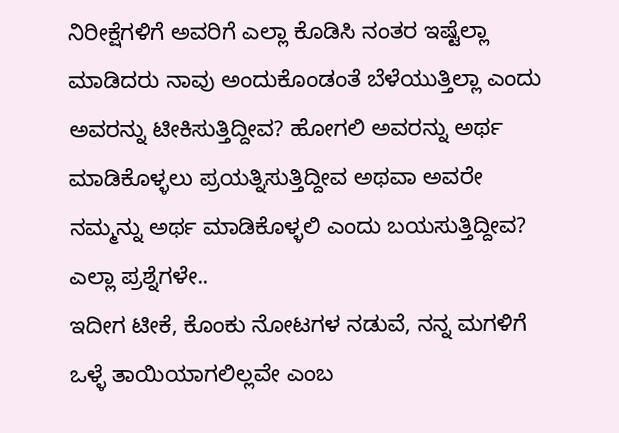ನಿರೀಕ್ಷೆಗಳಿಗೆ ಅವರಿಗೆ ಎಲ್ಲಾ ಕೊಡಿಸಿ ನಂತರ ಇಷ್ಟೆಲ್ಲಾ ಮಾಡಿದರು ನಾವು ಅಂದುಕೊಂಡಂತೆ ಬೆಳೆಯುತ್ತಿಲ್ಲಾ ಎಂದು ಅವರನ್ನು ಟೀಕಿಸುತ್ತಿದ್ದೀವ? ಹೋಗಲಿ ಅವರನ್ನು ಅರ್ಥ ಮಾಡಿಕೊಳ್ಳಲು ಪ್ರಯತ್ನಿಸುತ್ತಿದ್ದೀವ ಅಥವಾ ಅವರೇ ನಮ್ಮನ್ನು ಅರ್ಥ ಮಾಡಿಕೊಳ್ಳಲಿ ಎಂದು ಬಯಸುತ್ತಿದ್ದೀವ? ಎಲ್ಲಾ ಪ್ರಶ್ನೆಗಳೇ..
ಇದೀಗ ಟೀಕೆ, ಕೊಂಕು ನೋಟಗಳ ನಡುವೆ, ನನ್ನ ಮಗಳಿಗೆ ಒಳ್ಳೆ ತಾಯಿಯಾಗಲಿಲ್ಲವೇ ಎಂಬ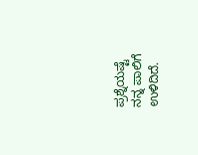ಪ್ರಶ್ನೆಯಷ್ಟೆ ನನ್ನ ಪಾಲಿಗೆ ಉಳಿದಿದೆ.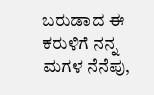ಬರುಡಾದ ಈ ಕರುಳಿಗೆ ನನ್ನ ಮಗಳ ನೆನೆಪು,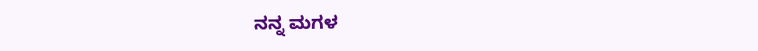ನನ್ನ ಮಗಳ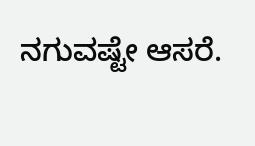ನಗುವಷ್ಟೇ ಆಸರೆ.